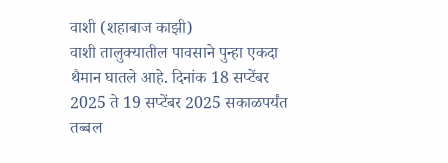वाशी (शहाबाज काझी)
वाशी तालुक्यातील पावसाने पुन्हा एकदा थैमान घातले आहे. दिनांक 18 सप्टेंबर 2025 ते 19 सप्टेंबर 2025 सकाळपर्यंत तब्बल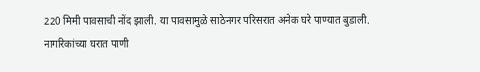220 मिमी पावसाची नोंद झाली. या पावसामुळे साठेनगर परिसरात अनेक घरे पाण्यात बुडाली.
नागरिकांच्या घरात पाणी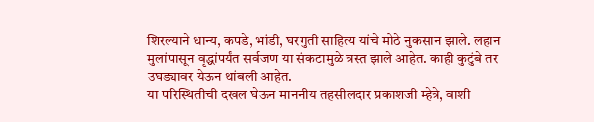शिरल्याने धान्य, कपडे, भांडी, घरगुती साहित्य यांचे मोठे नुकसान झाले. लहान मुलांपासून वृद्धांपर्यंत सर्वजण या संकटामुळे त्रस्त झाले आहेत. काही कुटुंबे तर उघड्यावर येऊन थांबली आहेत.
या परिस्थितीची दखल घेऊन माननीय तहसीलदार प्रकाशजी म्हेत्रे, वाशी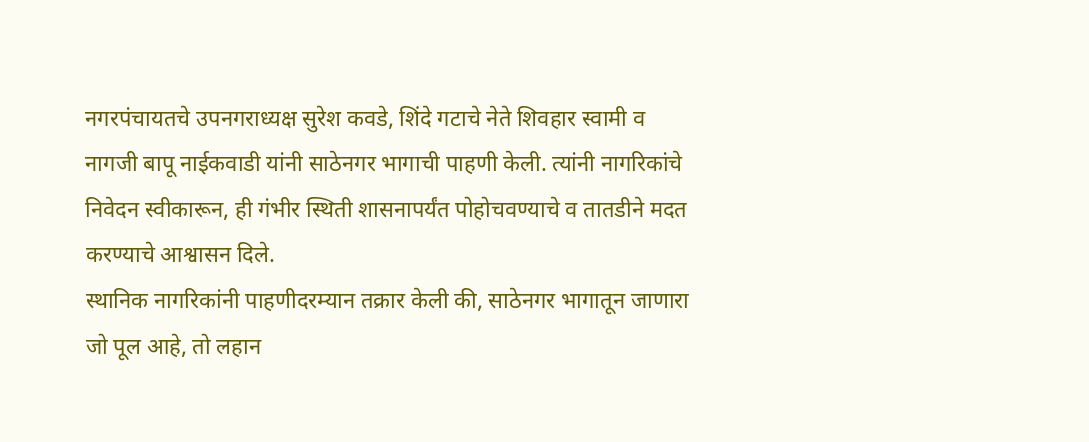नगरपंचायतचे उपनगराध्यक्ष सुरेश कवडे, शिंदे गटाचे नेते शिवहार स्वामी व नागजी बापू नाईकवाडी यांनी साठेनगर भागाची पाहणी केली. त्यांनी नागरिकांचे निवेदन स्वीकारून, ही गंभीर स्थिती शासनापर्यंत पोहोचवण्याचे व तातडीने मदत करण्याचे आश्वासन दिले.
स्थानिक नागरिकांनी पाहणीदरम्यान तक्रार केली की, साठेनगर भागातून जाणारा जो पूल आहे, तो लहान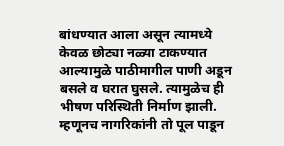बांधण्यात आला असून त्यामध्ये केवळ छोट्या नळ्या टाकण्यात आल्यामुळे पाठीमागील पाणी अडून बसले व घरात घुसले. त्यामुळेच ही भीषण परिस्थिती निर्माण झाली. म्हणूनच नागरिकांनी तो पूल पाडून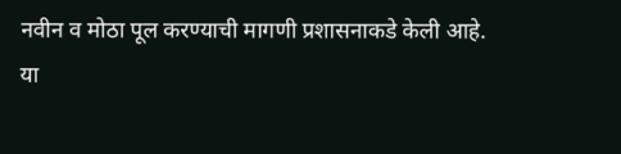नवीन व मोठा पूल करण्याची मागणी प्रशासनाकडे केली आहे.
या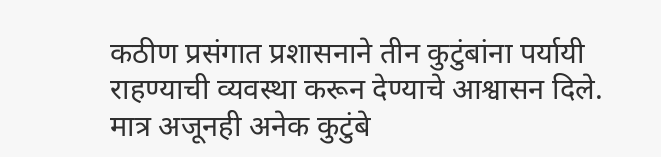कठीण प्रसंगात प्रशासनाने तीन कुटुंबांना पर्यायी राहण्याची व्यवस्था करून देण्याचे आश्वासन दिले. मात्र अजूनही अनेक कुटुंबे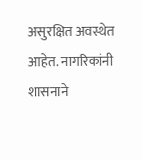असुरक्षित अवस्थेत आहेत. नागरिकांनी शासनाने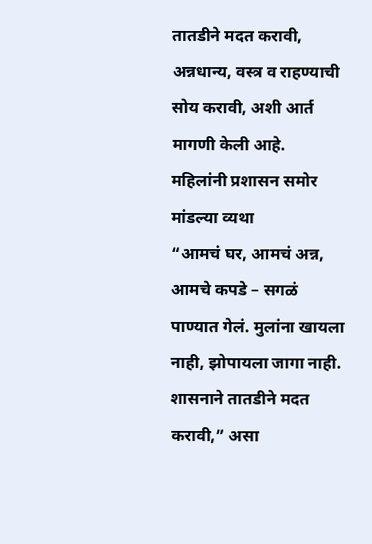तातडीने मदत करावी, अन्नधान्य, वस्त्र व राहण्याची सोय करावी, अशी आर्त मागणी केली आहे.
महिलांनी प्रशासन समोर मांडल्या व्यथा
“आमचं घर, आमचं अन्न, आमचे कपडे – सगळं पाण्यात गेलं. मुलांना खायला नाही, झोपायला जागा नाही. शासनाने तातडीने मदत करावी,” असा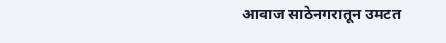आवाज साठेनगरातून उमटत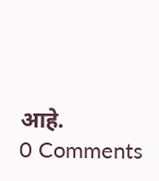आहे.
0 Comments